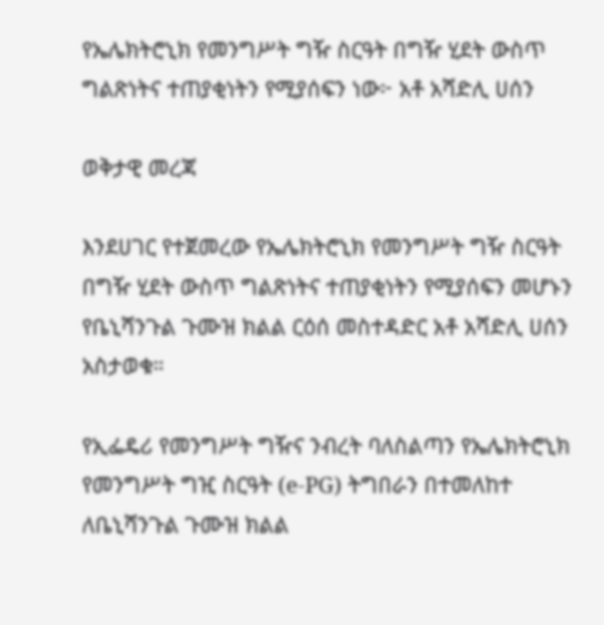የኤሌክትሮኒክ የመንግሥት ግዥ ስርዓት በግዥ ሂደት ውስጥ ግልጽነትና ተጠያቂነትን የሚያሰፍን ነው፦ አቶ አሻድሊ ሀሰን

ወቅታዊ መረጃ

እንደሀገር የተጀመረው የኤሌክትሮኒክ የመንግሥት ግዥ ስርዓት በግዥ ሂደት ውስጥ ግልጽነትና ተጠያቂነትን የሚያሰፍን መሆኑን የቤኒሻንጉል ጉሙዝ ክልል ርዕሰ መስተዳድር አቶ አሻድሊ ሀሰን አስታወቁ።

የኢፌዴሪ የመንግሥት ግዥና ንብረት ባለስልጣን የኤሌክትሮኒክ የመንግሥት ግዢ ስርዓት (e-PG) ትግበራን በተመለከተ ለቤኒሻንጉል ጉሙዝ ክልል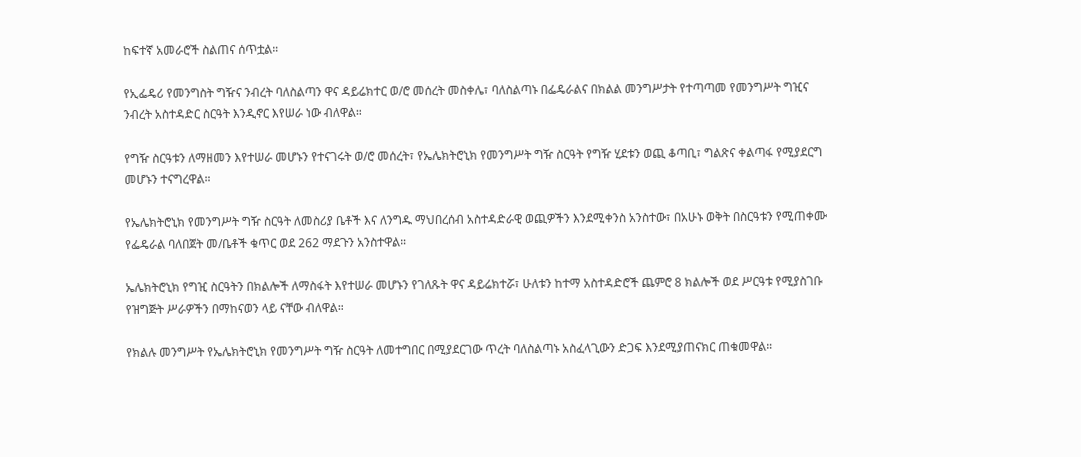ከፍተኛ አመራሮች ስልጠና ሰጥቷል።

የኢፌዴሪ የመንግስት ግዥና ንብረት ባለስልጣን ዋና ዳይሬክተር ወ/ሮ መሰረት መስቀሌ፣ ባለስልጣኑ በፌዴራልና በክልል መንግሥታት የተጣጣመ የመንግሥት ግዢና ንብረት አስተዳድር ስርዓት እንዲኖር እየሠራ ነው ብለዋል።

የግዥ ስርዓቱን ለማዘመን እየተሠራ መሆኑን የተናገሩት ወ/ሮ መሰረት፣ የኤሌክትሮኒክ የመንግሥት ግዥ ስርዓት የግዥ ሂደቱን ወጪ ቆጣቢ፣ ግልጽና ቀልጣፋ የሚያደርግ  መሆኑን ተናግረዋል።

የኤሌክትሮኒክ የመንግሥት ግዥ ስርዓት ለመስሪያ ቤቶች እና ለንግዱ ማህበረሰብ አስተዳድራዊ ወጪዎችን እንደሚቀንስ አንስተው፣ በአሁኑ ወቅት በስርዓቱን የሚጠቀሙ የፌዴራል ባለበጀት መ/ቤቶች ቁጥር ወደ 262 ማደጉን አንስተዋል።

ኤሌክትሮኒክ የግዢ ስርዓትን በክልሎች ለማስፋት እየተሠራ መሆኑን የገለጹት ዋና ዳይሬክተሯ፣ ሁለቱን ከተማ አስተዳድሮች ጨምሮ 8 ክልሎች ወደ ሥርዓቱ የሚያስገቡ የዝግጅት ሥራዎችን በማከናወን ላይ ናቸው ብለዋል።

የክልሉ መንግሥት የኤሌክትሮኒክ የመንግሥት ግዥ ስርዓት ለመተግበር በሚያደርገው ጥረት ባለስልጣኑ አስፈላጊውን ድጋፍ እንደሚያጠናክር ጠቁመዋል።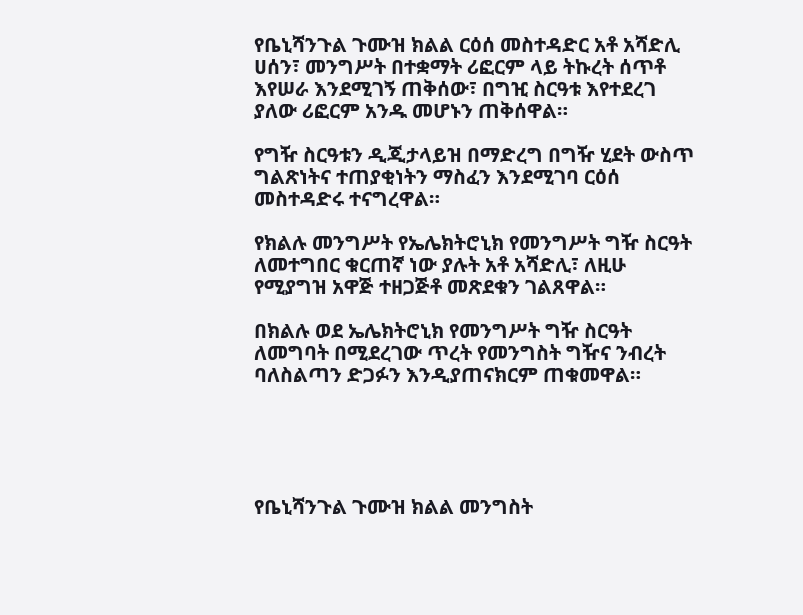የቤኒሻንጉል ጉሙዝ ክልል ርዕሰ መስተዳድር አቶ አሻድሊ ሀሰን፣ መንግሥት በተቋማት ሪፎርም ላይ ትኩረት ሰጥቶ እየሠራ እንደሚገኝ ጠቅሰው፣ በግዢ ስርዓቱ እየተደረገ ያለው ሪፎርም አንዱ መሆኑን ጠቅሰዋል።

የግዥ ስርዓቱን ዲጂታላይዝ በማድረግ በግዥ ሂደት ውስጥ ግልጽነትና ተጠያቂነትን ማስፈን እንደሚገባ ርዕሰ መስተዳድሩ ተናግረዋል።

የክልሉ መንግሥት የኤሌክትሮኒክ የመንግሥት ግዥ ስርዓት ለመተግበር ቁርጠኛ ነው ያሉት አቶ አሻድሊ፣ ለዚሁ የሚያግዝ አዋጅ ተዘጋጅቶ መጽደቁን ገልጸዋል።

በክልሉ ወደ ኤሌክትሮኒክ የመንግሥት ግዥ ስርዓት ለመግባት በሚደረገው ጥረት የመንግስት ግዥና ንብረት ባለስልጣን ድጋፉን እንዲያጠናክርም ጠቁመዋል።





የቤኒሻንጉል ጉሙዝ ክልል መንግስት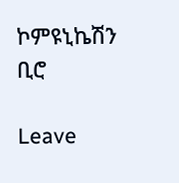ኮምዩኒኬሽን ቢሮ

Leave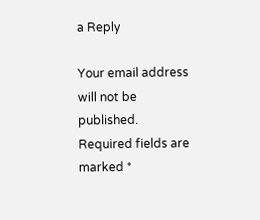a Reply

Your email address will not be published. Required fields are marked *